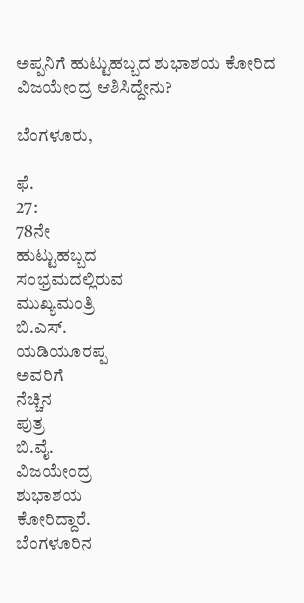ಅಪ್ಪನಿಗೆ ಹುಟ್ಟುಹಬ್ಬದ ಶುಭಾಶಯ ಕೋರಿದ ವಿಜಯೇಂದ್ರ ಆಶಿಸಿದ್ದೇನು?

ಬೆಂಗಳೂರು,

ಫೆ.
27:
78ನೇ
ಹುಟ್ಟುಹಬ್ಬದ
ಸಂಭ್ರಮದಲ್ಲಿರುವ
ಮುಖ್ಯಮಂತ್ರಿ
ಬಿ.ಎಸ್.
ಯಡಿಯೂರಪ್ಪ
ಅವರಿಗೆ
ನೆಚ್ಚಿನ
ಪುತ್ರ
ಬಿ.ವೈ.
ವಿಜಯೇಂದ್ರ
ಶುಭಾಶಯ
ಕೋರಿದ್ದಾರೆ.
ಬೆಂಗಳೂರಿನ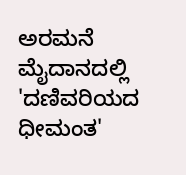ಅರಮನೆ
ಮೈದಾನದಲ್ಲಿ
'ದಣಿವರಿಯದ
ಧೀಮಂತ'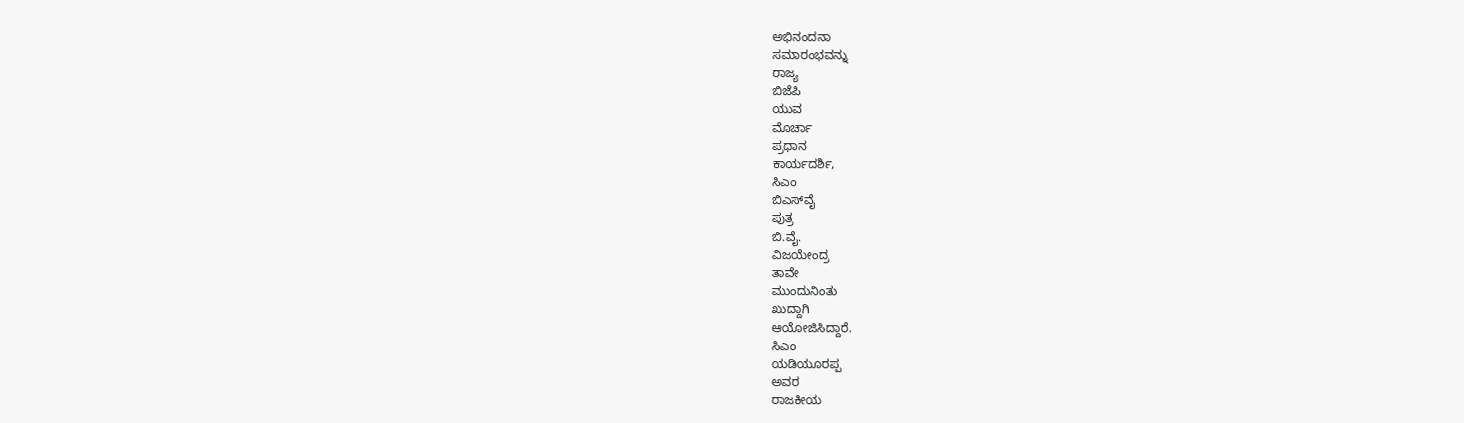ಅಭಿನಂದನಾ
ಸಮಾರಂಭವನ್ನು
ರಾಜ್ಯ
ಬಿಜೆಪಿ
ಯುವ
ಮೊರ್ಚಾ
ಪ್ರಧಾನ
ಕಾರ್ಯದರ್ಶಿ,
ಸಿಎಂ
ಬಿಎಸ್‌ವೈ
ಪುತ್ರ
ಬಿ.ವೈ.
ವಿಜಯೇಂದ್ರ
ತಾವೇ
ಮುಂದುನಿಂತು
ಖುದ್ದಾಗಿ
ಆಯೋಜಿಸಿದ್ದಾರೆ.
ಸಿಎಂ
ಯಡಿಯೂರಪ್ಪ
ಅವರ
ರಾಜಕೀಯ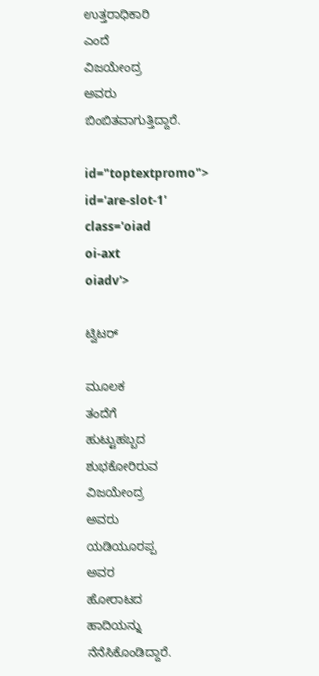ಉತ್ತರಾಧಿಕಾರಿ
ಎಂದೆ
ವಿಜಯೇಂದ್ರ
ಅವರು
ಬಿಂಬಿತವಾಗುತ್ತಿದ್ದಾರೆ.

id="toptextpromo">
id='are-slot-1'
class='oiad
oi-axt
oiadv'>

ಟ್ವಿಟರ್

ಮೂಲಕ
ತಂದೆಗೆ
ಹುಟ್ಟುಹಬ್ಬದ
ಶುಭಕೋರಿರುವ
ವಿಜಯೇಂದ್ರ
ಅವರು
ಯಡಿಯೂರಪ್ಪ
ಅವರ
ಹೋರಾಟದ
ಹಾದಿಯನ್ನು
ನೆನೆಸಿಕೊಂಡಿದ್ದಾರೆ.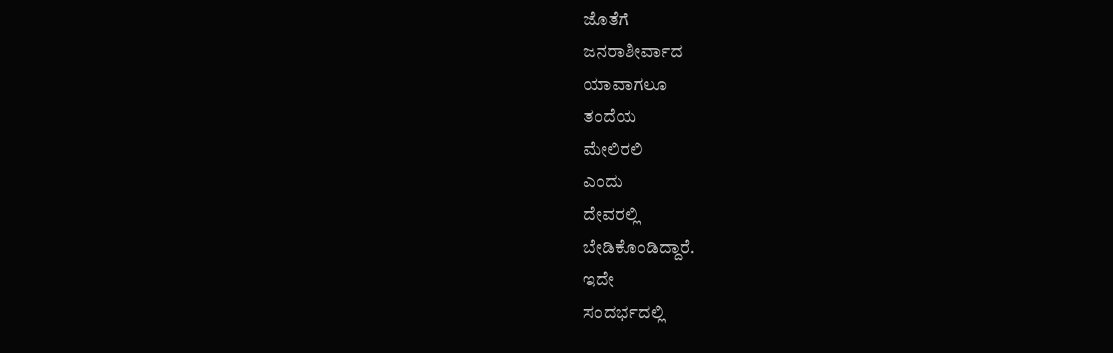ಜೊತೆಗೆ
ಜನರಾಶೀರ್ವಾದ
ಯಾವಾಗಲೂ
ತಂದೆಯ
ಮೇಲಿರಲಿ
ಎಂದು
ದೇವರಲ್ಲಿ
ಬೇಡಿಕೊಂಡಿದ್ದಾರೆ.
ಇದೇ
ಸಂದರ್ಭದಲ್ಲಿ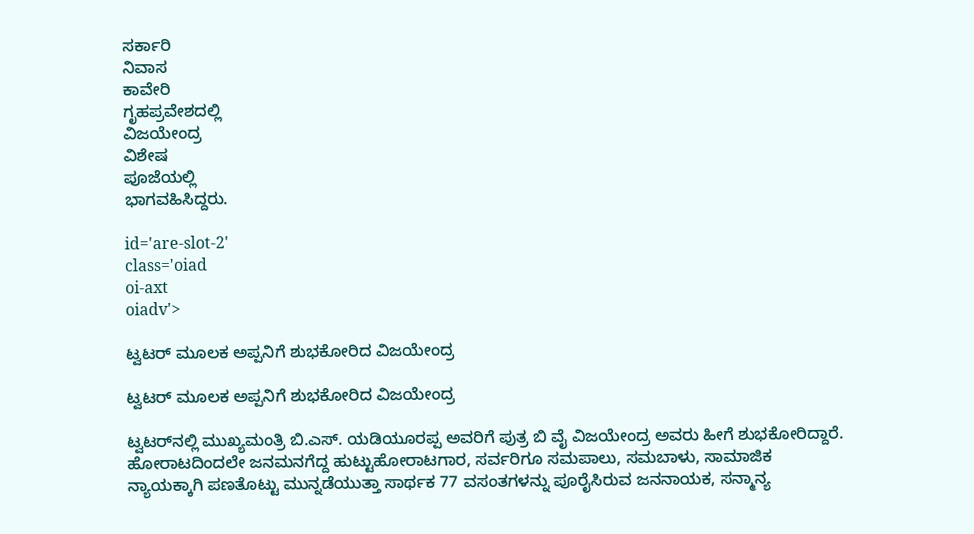ಸರ್ಕಾರಿ
ನಿವಾಸ
ಕಾವೇರಿ
ಗೃಹಪ್ರವೇಶದಲ್ಲಿ
ವಿಜಯೇಂದ್ರ
ವಿಶೇಷ
ಪೂಜೆಯಲ್ಲಿ
ಭಾಗವಹಿಸಿದ್ದರು.

id='are-slot-2'
class='oiad
oi-axt
oiadv'>

ಟ್ವಟರ್ ಮೂಲಕ ಅಪ್ಪನಿಗೆ ಶುಭಕೋರಿದ ವಿಜಯೇಂದ್ರ

ಟ್ವಟರ್ ಮೂಲಕ ಅಪ್ಪನಿಗೆ ಶುಭಕೋರಿದ ವಿಜಯೇಂದ್ರ

ಟ್ವಟರ್‌ನಲ್ಲಿ ಮುಖ್ಯಮಂತ್ರಿ ಬಿ.ಎಸ್. ಯಡಿಯೂರಪ್ಪ ಅವರಿಗೆ ಪುತ್ರ ಬಿ ವೈ ವಿಜಯೇಂದ್ರ ಅವರು ಹೀಗೆ ಶುಭಕೋರಿದ್ದಾರೆ. ಹೋರಾಟದಿಂದಲೇ ಜನಮನಗೆದ್ದ ಹುಟ್ಟುಹೋರಾಟಗಾರ, ಸರ್ವರಿಗೂ ಸಮಪಾಲು, ಸಮಬಾಳು, ಸಾಮಾಜಿಕ ನ್ಯಾಯಕ್ಕಾಗಿ ಪಣತೊಟ್ಟು ಮುನ್ನಡೆಯುತ್ತಾ ಸಾರ್ಥಕ 77 ವಸಂತಗಳನ್ನು ಪೂರೈಸಿರುವ ಜನನಾಯಕ, ಸನ್ಮಾನ್ಯ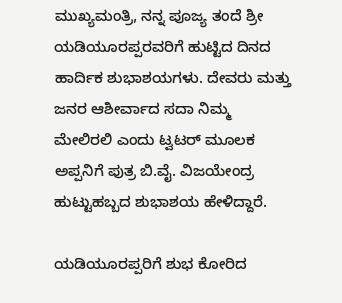ಮುಖ್ಯಮಂತ್ರಿ, ನನ್ನ ಪೂಜ್ಯ ತಂದೆ ಶ್ರೀ ಯಡಿಯೂರಪ್ಪರವರಿಗೆ ಹುಟ್ಟಿದ ದಿನದ ಹಾರ್ದಿಕ ಶುಭಾಶಯಗಳು. ದೇವರು ಮತ್ತು ಜನರ ಆಶೀರ್ವಾದ ಸದಾ ನಿಮ್ಮ ಮೇಲಿರಲಿ ಎಂದು ಟ್ವಟರ್ ಮೂಲಕ ಅಪ್ಪನಿಗೆ ಪುತ್ರ ಬಿ.ವೈ. ವಿಜಯೇಂದ್ರ ಹುಟ್ಟುಹಬ್ಬದ ಶುಭಾಶಯ ಹೇಳಿದ್ದಾರೆ.

ಯಡಿಯೂರಪ್ಪರಿಗೆ ಶುಭ ಕೋರಿದ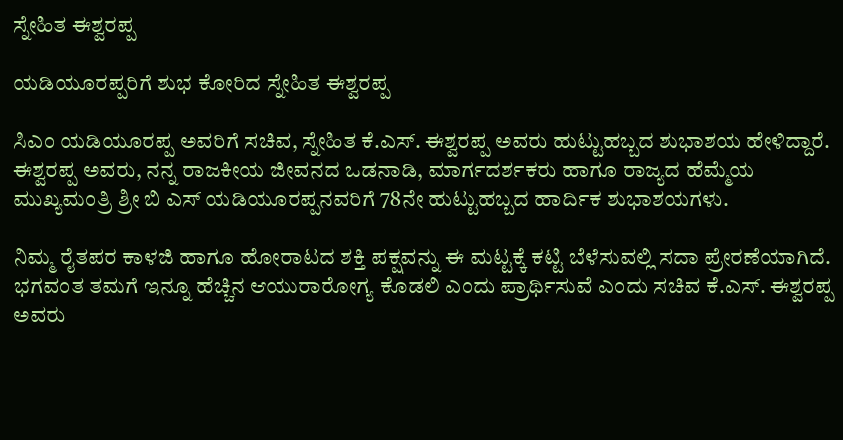ಸ್ನೇಹಿತ ಈಶ್ವರಪ್ಪ

ಯಡಿಯೂರಪ್ಪರಿಗೆ ಶುಭ ಕೋರಿದ ಸ್ನೇಹಿತ ಈಶ್ವರಪ್ಪ

ಸಿಎಂ ಯಡಿಯೂರಪ್ಪ ಅವರಿಗೆ ಸಚಿವ, ಸ್ನೇಹಿತ ಕೆ.ಎಸ್. ಈಶ್ವರಪ್ಪ ಅವರು ಹುಟ್ಟುಹಬ್ಬದ ಶುಭಾಶಯ ಹೇಳಿದ್ದಾರೆ. ಈಶ್ವರಪ್ಪ ಅವರು, ನನ್ನ ರಾಜಕೀಯ ಜೀವನದ ಒಡನಾಡಿ, ಮಾರ್ಗದರ್ಶಕರು ಹಾಗೂ ರಾಜ್ಯದ ಹೆಮ್ಮೆಯ ಮುಖ್ಯಮಂತ್ರಿ ಶ್ರೀ ಬಿ ಎಸ್ ಯಡಿಯೂರಪ್ಪನವರಿಗೆ 78ನೇ ಹುಟ್ಟುಹಬ್ಬದ ಹಾರ್ದಿಕ ಶುಭಾಶಯಗಳು.

ನಿಮ್ಮ ರೈತಪರ ಕಾಳಜಿ ಹಾಗೂ ಹೋರಾಟದ ಶಕ್ತಿ ಪಕ್ಷವನ್ನು ಈ ಮಟ್ಟಕ್ಕೆ ಕಟ್ಟಿ ಬೆಳೆಸುವಲ್ಲಿ ಸದಾ ಪ್ರೇರಣೆಯಾಗಿದೆ. ಭಗವಂತ ತಮಗೆ ಇನ್ನೂ ಹೆಚ್ಚಿನ ಆಯುರಾರೋಗ್ಯ ಕೊಡಲಿ ಎಂದು ಪ್ರಾರ್ಥಿಸುವೆ ಎಂದು ಸಚಿವ ಕೆ.ಎಸ್. ಈಶ್ವರಪ್ಪ ಅವರು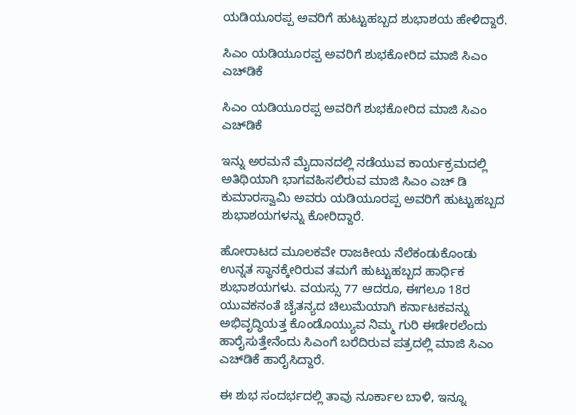ಯಡಿಯೂರಪ್ಪ ಅವರಿಗೆ ಹುಟ್ಟುಹಬ್ಬದ ಶುಭಾಶಯ ಹೇಳಿದ್ದಾರೆ.

ಸಿಎಂ ಯಡಿಯೂರಪ್ಪ ಅವರಿಗೆ ಶುಭಕೋರಿದ ಮಾಜಿ ಸಿಎಂ ಎಚ್‌ಡಿಕೆ

ಸಿಎಂ ಯಡಿಯೂರಪ್ಪ ಅವರಿಗೆ ಶುಭಕೋರಿದ ಮಾಜಿ ಸಿಎಂ ಎಚ್‌ಡಿಕೆ

ಇನ್ನು ಅರಮನೆ ಮೈದಾನದಲ್ಲಿ ನಡೆಯುವ ಕಾರ್ಯಕ್ರಮದಲ್ಲಿ ಅತಿಥಿಯಾಗಿ ಭಾಗವಹಿಸಲಿರುವ ಮಾಜಿ ಸಿಎಂ ಎಚ್ ಡಿ ಕುಮಾರಸ್ವಾಮಿ ಅವರು ಯಡಿಯೂರಪ್ಪ ಅವರಿಗೆ ಹುಟ್ಟುಹಬ್ಬದ ಶುಭಾಶಯಗಳನ್ನು ಕೋರಿದ್ದಾರೆ.

ಹೋರಾಟದ ಮೂಲಕವೇ ರಾಜಕೀಯ ನೆಲೆಕಂಡುಕೊಂಡು ಉನ್ನತ ಸ್ಥಾನಕ್ಕೇರಿರುವ ತಮಗೆ ಹುಟ್ಟುಹಬ್ಬದ ಹಾರ್ಧಿಕ ಶುಭಾಶಯಗಳು. ವಯಸ್ಸು 77 ಆದರೂ, ಈಗಲೂ 18ರ ಯುವಕನಂತೆ ಚೈತನ್ಯದ ಚಿಲುಮೆಯಾಗಿ ಕರ್ನಾಟಕವನ್ನು ಅಭಿವೃದ್ಧಿಯತ್ತ ಕೊಂಡೊಯ್ಯುವ ನಿಮ್ಮ ಗುರಿ ಈಡೇರಲೆಂದು ಹಾರೈಸುತ್ತೇನೆಂದು ಸಿಎಂಗೆ ಬರೆದಿರುವ ಪತ್ರದಲ್ಲಿ ಮಾಜಿ ಸಿಎಂ ಎಚ್‌ಡಿಕೆ ಹಾರೈಸಿದ್ದಾರೆ.

ಈ ಶುಭ ಸಂದರ್ಭದಲ್ಲಿ ತಾವು ನೂರ್ಕಾಲ ಬಾಳಿ, ಇನ್ನೂ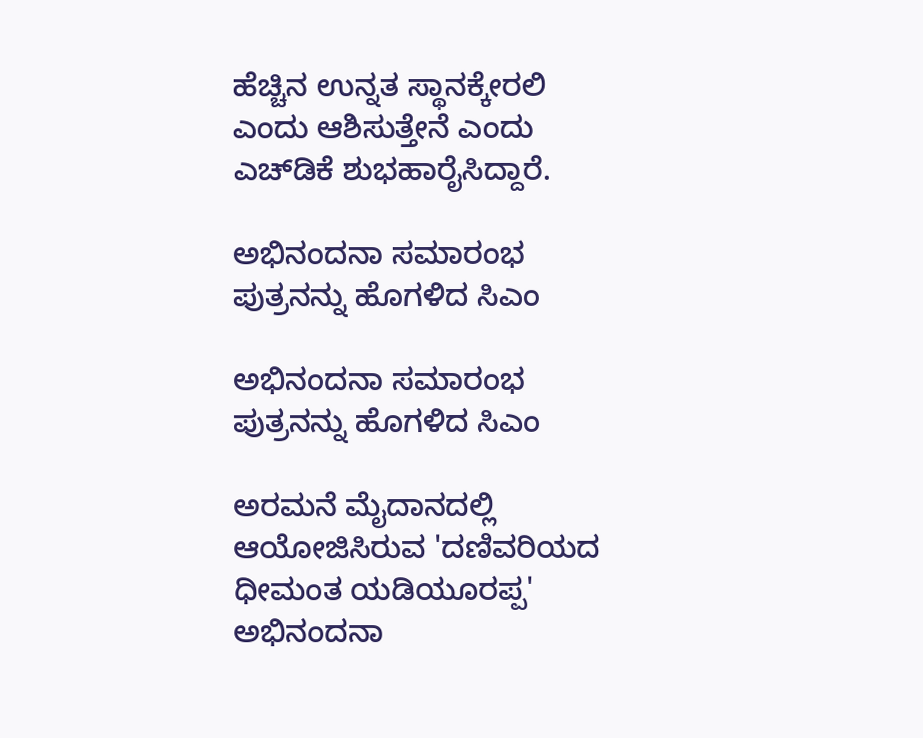ಹೆಚ್ಚಿನ ಉನ್ನತ ಸ್ಥಾನಕ್ಕೇರಲಿ ಎಂದು ಆಶಿಸುತ್ತೇನೆ ಎಂದು ಎಚ್‌ಡಿಕೆ ಶುಭಹಾರೈಸಿದ್ದಾರೆ.

ಅಭಿನಂದನಾ ಸಮಾರಂಭ ಪುತ್ರನನ್ನು ಹೊಗಳಿದ ಸಿಎಂ

ಅಭಿನಂದನಾ ಸಮಾರಂಭ ಪುತ್ರನನ್ನು ಹೊಗಳಿದ ಸಿಎಂ

ಅರಮನೆ ಮೈದಾನದಲ್ಲಿ ಆಯೋಜಿಸಿರುವ 'ದಣಿವರಿಯದ ಧೀಮಂತ ಯಡಿಯೂರಪ್ಪ' ಅಭಿನಂದನಾ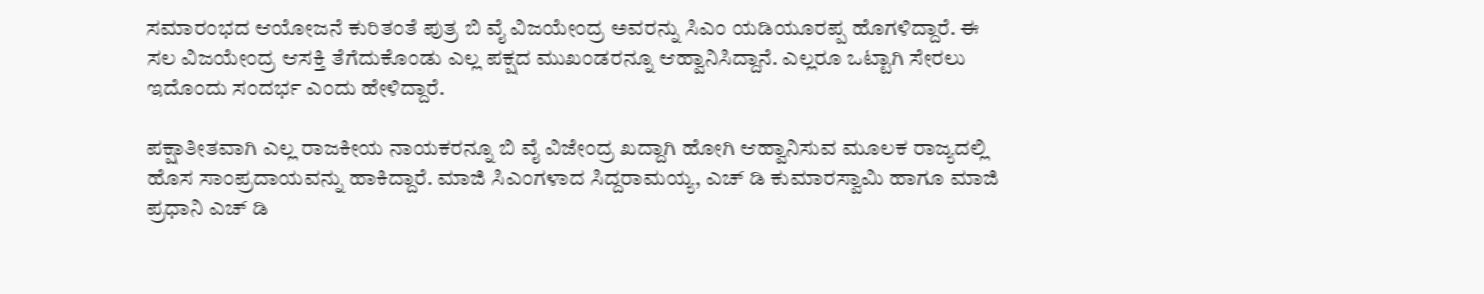ಸಮಾರಂಭದ ಆಯೋಜನೆ ಕುರಿತಂತೆ ಪುತ್ರ ಬಿ ವೈ ವಿಜಯೇಂದ್ರ ಅವರನ್ನು ಸಿಎಂ ಯಡಿಯೂರಪ್ಪ ಹೊಗಳಿದ್ದಾರೆ. ಈ ಸಲ ವಿಜಯೇಂದ್ರ ಆಸಕ್ತಿ ತೆಗೆದುಕೊಂಡು ಎಲ್ಲ ಪಕ್ಷದ ಮುಖಂಡರನ್ನೂ ಆಹ್ವಾನಿಸಿದ್ದಾನೆ. ಎಲ್ಲರೂ ಒಟ್ಟಾಗಿ ಸೇರಲು ಇದೊಂದು ಸಂದರ್ಭ ಎಂದು ಹೇಳಿದ್ದಾರೆ.

ಪಕ್ಷಾತೀತವಾಗಿ ಎಲ್ಲ ರಾಜಕೀಯ ನಾಯಕರನ್ನೂ ಬಿ ವೈ ವಿಜೇಂದ್ರ ಖದ್ದಾಗಿ ಹೋಗಿ ಆಹ್ವಾನಿಸುವ ಮೂಲಕ ರಾಜ್ಯದಲ್ಲಿ ಹೊಸ ಸಾಂಪ್ರದಾಯವನ್ನು ಹಾಕಿದ್ದಾರೆ. ಮಾಜಿ ಸಿಎಂಗಳಾದ ಸಿದ್ದರಾಮಯ್ಯ, ಎಚ್ ಡಿ ಕುಮಾರಸ್ವಾಮಿ ಹಾಗೂ ಮಾಜಿ ಪ್ರಧಾನಿ ಎಚ್ ಡಿ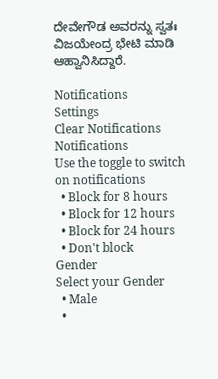ದೇವೇಗೌಡ ಅವರನ್ನು ಸ್ವತಃ ವಿಜಯೇಂದ್ರ ಭೇಟಿ ಮಾಡಿ ಆಹ್ವಾನಿಸಿದ್ದಾರೆ.

Notifications
Settings
Clear Notifications
Notifications
Use the toggle to switch on notifications
  • Block for 8 hours
  • Block for 12 hours
  • Block for 24 hours
  • Don't block
Gender
Select your Gender
  • Male
  •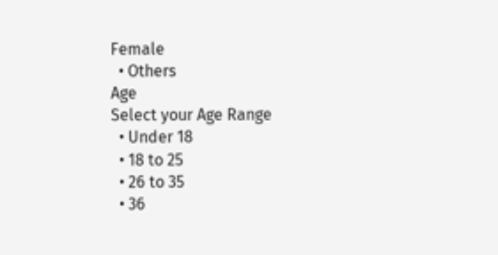Female
  • Others
Age
Select your Age Range
  • Under 18
  • 18 to 25
  • 26 to 35
  • 36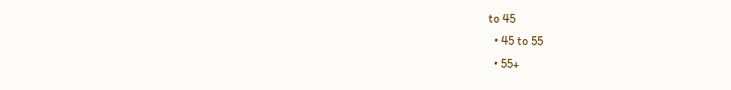to 45
  • 45 to 55
  • 55+